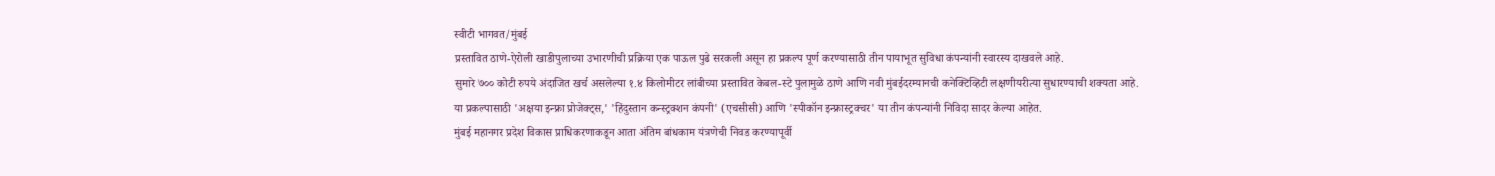स्वीटी भागवत/मुंबई
प्रस्तावित ठाणे-ऐरोली खाडीपुलाच्या उभारणीची प्रक्रिया एक पाऊल पुढे सरकली असून हा प्रकल्प पूर्ण करण्यासाठी तीन पायाभूत सुविधा कंपन्यांनी स्वारस्य दाखवले आहे.
सुमारे ७०० कोटी रुपये अंदाजित खर्च असलेल्या १.४ किलोमीटर लांबीच्या प्रस्तावित केबल-स्टे पुलामुळे ठाणे आणि नवी मुंबईदरम्यानची कनेक्टिव्हिटी लक्षणीयरीत्या सुधारण्याची शक्यता आहे.
या प्रकल्पासाठी 'अक्षया इन्फ्रा प्रोजेक्ट्स,' 'हिंदुस्तान कन्स्ट्रक्शन कंपनी' (एचसीसी) आणि 'स्पीकॉन इन्फ्रास्ट्रक्चर' या तीन कंपन्यांनी निविदा सादर केल्या आहेत.
मुंबई महानगर प्रदेश विकास प्राधिकरणाकडून आता अंतिम बांधकाम यंत्रणेची निवड करण्यापूर्वी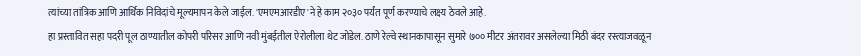त्यांच्या तांत्रिक आणि आर्थिक निविदांचे मूल्यमापन केले जाईल. 'एमएमआरडीए'ने हे काम २०३० पर्यंत पूर्ण करण्याचे लक्ष्य ठेवले आहे.
हा प्रस्तावित सहा पदरी पूल ठाण्यातील कोपरी परिसर आणि नवी मुंबईतील ऐरोलीला थेट जोडेल. ठाणे रेल्वे स्थानकापासून सुमारे ७०० मीटर अंतरावर असलेल्या मिठी बंदर रस्त्याजवळून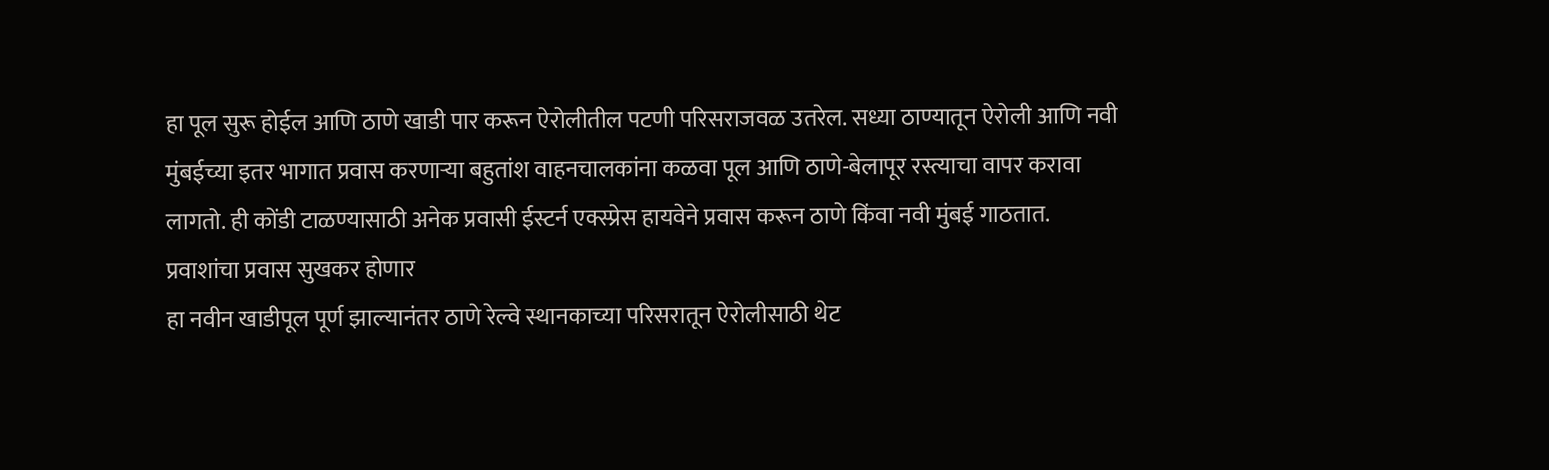हा पूल सुरू होईल आणि ठाणे खाडी पार करून ऐरोलीतील पटणी परिसराजवळ उतरेल. सध्या ठाण्यातून ऐरोली आणि नवी मुंबईच्या इतर भागात प्रवास करणाऱ्या बहुतांश वाहनचालकांना कळवा पूल आणि ठाणे-बेलापूर रस्त्याचा वापर करावा लागतो. ही कोंडी टाळण्यासाठी अनेक प्रवासी ईस्टर्न एक्स्प्रेस हायवेने प्रवास करून ठाणे किंवा नवी मुंबई गाठतात.
प्रवाशांचा प्रवास सुखकर होणार
हा नवीन खाडीपूल पूर्ण झाल्यानंतर ठाणे रेल्वे स्थानकाच्या परिसरातून ऐरोलीसाठी थेट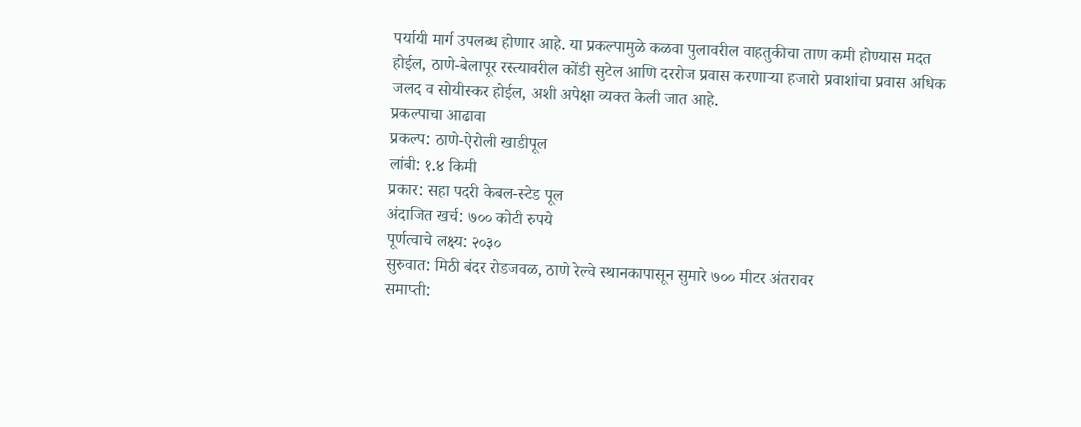पर्यायी मार्ग उपलब्ध होणार आहे. या प्रकल्पामुळे कळवा पुलावरील वाहतुकीचा ताण कमी होण्यास मदत होईल, ठाणे-बेलापूर रस्त्यावरील कोंडी सुटेल आणि दररोज प्रवास करणाऱ्या हजारो प्रवाशांचा प्रवास अधिक जलद व सोयीस्कर होईल, अशी अपेक्षा व्यक्त केली जात आहे.
प्रकल्पाचा आढावा
प्रकल्प: ठाणे-ऐरोली खाडीपूल
लांबी: १.४ किमी
प्रकार: सहा पदरी केबल-स्टेड पूल
अंदाजित खर्च: ७०० कोटी रुपये
पूर्णत्वाचे लक्ष्य: २०३०
सुरुवात: मिठी बंदर रोडजवळ, ठाणे रेल्वे स्थानकापासून सुमारे ७०० मीटर अंतरावर
समाप्ती: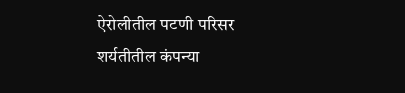ऐरोलीतील पटणी परिसर
शर्यतीतील कंपन्या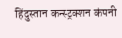हिंदुस्तान कन्स्ट्रक्शन कंपनी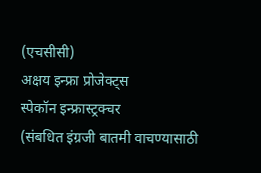(एचसीसी)
अक्षय इन्फ्रा प्रोजेक्ट्स
स्पेकॉन इन्फ्रास्ट्रक्चर
(संबधित इंग्रजी बातमी वाचण्यासाठी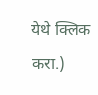येथे क्लिक करा.)